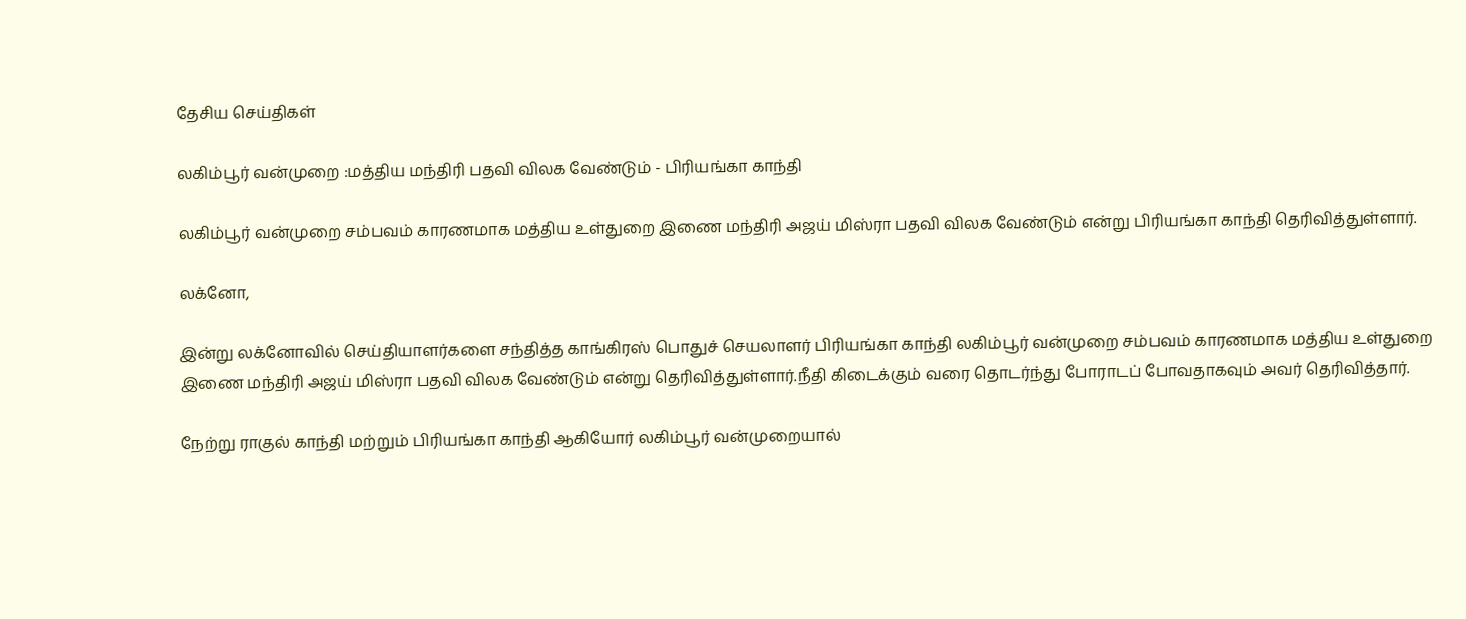தேசிய செய்திகள்

லகிம்பூர் வன்முறை :மத்திய மந்திரி பதவி விலக வேண்டும் - பிரியங்கா காந்தி

லகிம்பூர் வன்முறை சம்பவம் காரணமாக மத்திய உள்துறை இணை மந்திரி அஜய் மிஸ்ரா பதவி விலக வேண்டும் என்று பிரியங்கா காந்தி தெரிவித்துள்ளார்.

லக்னோ,

இன்று லக்னோவில் செய்தியாளர்களை சந்தித்த காங்கிரஸ் பொதுச் செயலாளர் பிரியங்கா காந்தி லகிம்பூர் வன்முறை சம்பவம் காரணமாக மத்திய உள்துறை இணை மந்திரி அஜய் மிஸ்ரா பதவி விலக வேண்டும் என்று தெரிவித்துள்ளார்.நீதி கிடைக்கும் வரை தொடர்ந்து போராடப் போவதாகவும் அவர் தெரிவித்தார்.

நேற்று ராகுல் காந்தி மற்றும் பிரியங்கா காந்தி ஆகியோர் லகிம்பூர் வன்முறையால்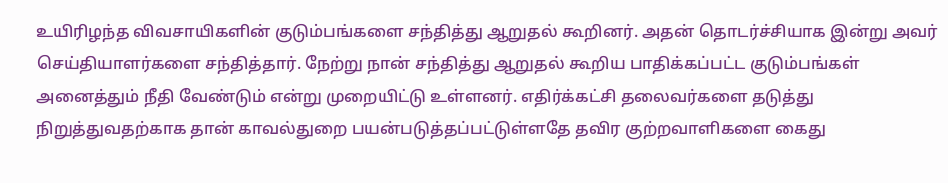உயிரிழந்த விவசாயிகளின் குடும்பங்களை சந்தித்து ஆறுதல் கூறினர். அதன் தொடர்ச்சியாக இன்று அவர் செய்தியாளர்களை சந்தித்தார். நேற்று நான் சந்தித்து ஆறுதல் கூறிய பாதிக்கப்பட்ட குடும்பங்கள் அனைத்தும் நீதி வேண்டும் என்று முறையிட்டு உள்ளனர். எதிர்க்கட்சி தலைவர்களை தடுத்து நிறுத்துவதற்காக தான் காவல்துறை பயன்படுத்தப்பட்டுள்ளதே தவிர குற்றவாளிகளை கைது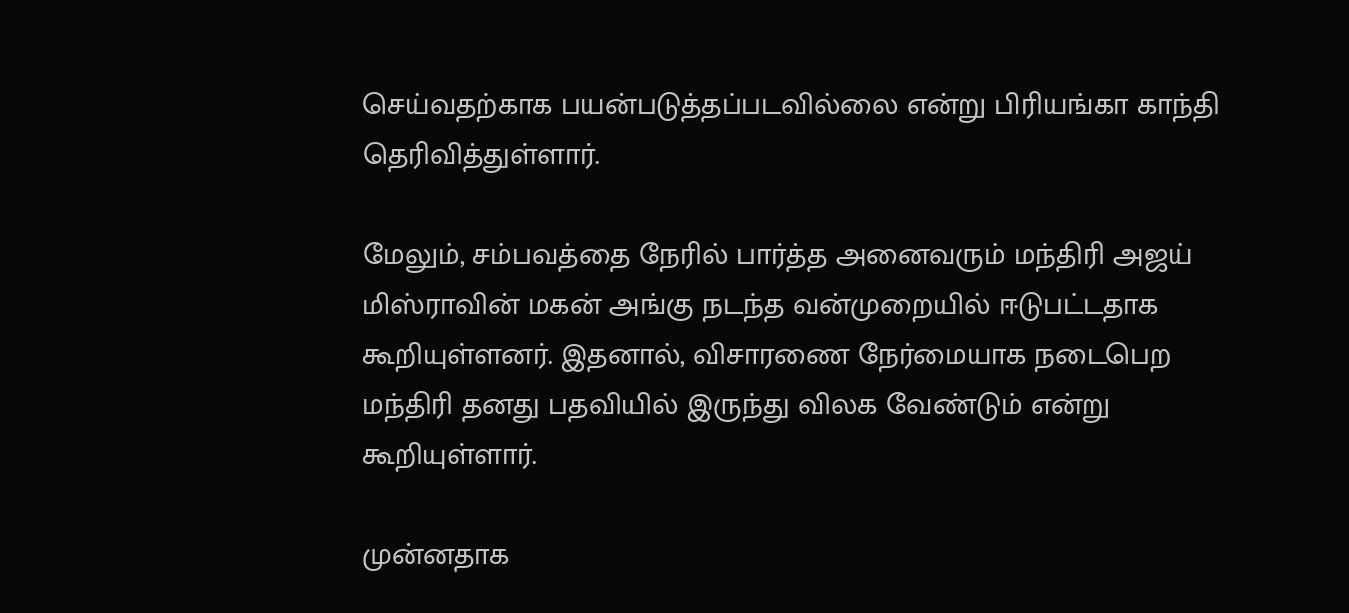செய்வதற்காக பயன்படுத்தப்படவில்லை என்று பிரியங்கா காந்தி தெரிவித்துள்ளார்.

மேலும், சம்பவத்தை நேரில் பார்த்த அனைவரும் மந்திரி அஜய் மிஸ்ராவின் மகன் அங்கு நடந்த வன்முறையில் ஈடுபட்டதாக கூறியுள்ளனர். இதனால், விசாரணை நேர்மையாக நடைபெற மந்திரி தனது பதவியில் இருந்து விலக வேண்டும் என்று கூறியுள்ளார்.

முன்னதாக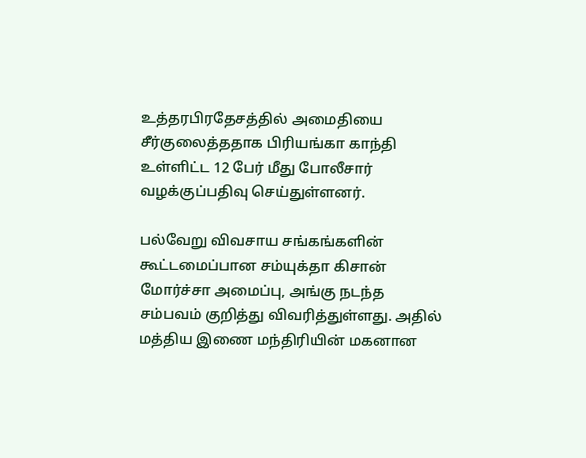உத்தரபிரதேசத்தில் அமைதியை சீர்குலைத்ததாக பிரியங்கா காந்தி உள்ளிட்ட 12 பேர் மீது போலீசார் வழக்குப்பதிவு செய்துள்ளனர்.

பல்வேறு விவசாய சங்கங்களின் கூட்டமைப்பான சம்யுக்தா கிசான் மோர்ச்சா அமைப்பு, அங்கு நடந்த சம்பவம் குறித்து விவரித்துள்ளது. அதில் மத்திய இணை மந்திரியின் மகனான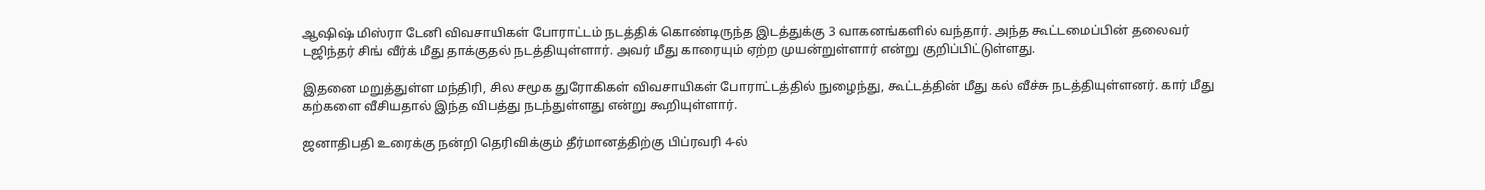ஆஷிஷ் மிஸ்ரா டேனி விவசாயிகள் போராட்டம் நடத்திக் கொண்டிருந்த இடத்துக்கு 3 வாகனங்களில் வந்தார். அந்த கூட்டமைப்பின் தலைவர் டஜிந்தர் சிங் வீர்க் மீது தாக்குதல் நடத்தியுள்ளார். அவர் மீது காரையும் ஏற்ற முயன்றுள்ளார் என்று குறிப்பிட்டுள்ளது.

இதனை மறுத்துள்ள மந்திரி, சில சமூக துரோகிகள் விவசாயிகள் போராட்டத்தில் நுழைந்து, கூட்டத்தின் மீது கல் வீச்சு நடத்தியுள்ளனர். கார் மீது கற்களை வீசியதால் இந்த விபத்து நடந்துள்ளது என்று கூறியுள்ளார்.

ஜனாதிபதி உரைக்கு நன்றி தெரிவிக்கும் தீர்மானத்திற்கு பிப்ரவரி 4-ல்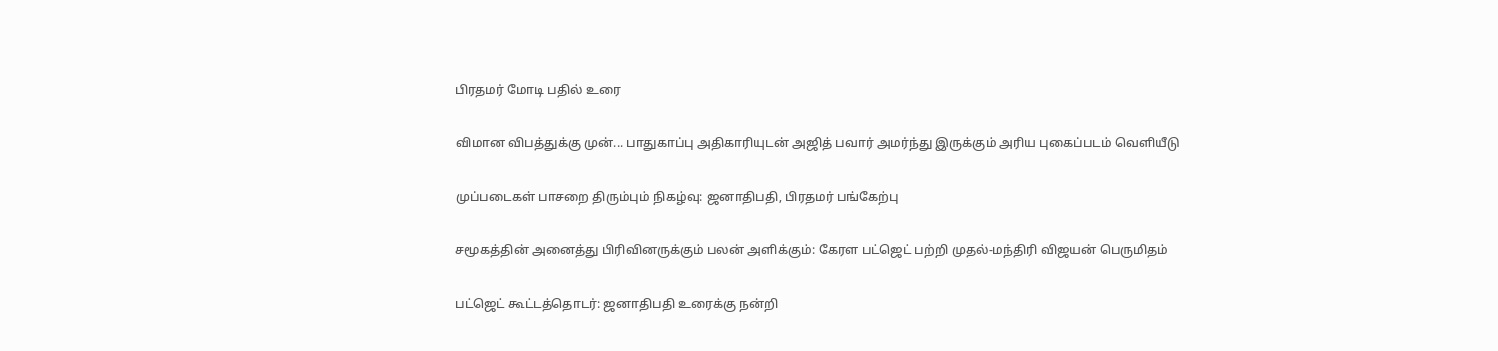பிரதமர் மோடி பதில் உரை

விமான விபத்துக்கு முன்... பாதுகாப்பு அதிகாரியுடன் அஜித் பவார் அமர்ந்து இருக்கும் அரிய புகைப்படம் வெளியீடு

முப்படைகள் பாசறை திரும்பும் நிகழ்வு: ஜனாதிபதி, பிரதமர் பங்கேற்பு

சமூகத்தின் அனைத்து பிரிவினருக்கும் பலன் அளிக்கும்: கேரள பட்ஜெட் பற்றி முதல்-மந்திரி விஜயன் பெருமிதம்

பட்ஜெட் கூட்டத்தொடர்: ஜனாதிபதி உரைக்கு நன்றி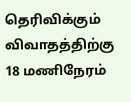தெரிவிக்கும் விவாதத்திற்கு 18 மணிநேரம்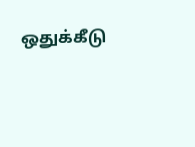ஒதுக்கீடு